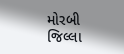મોરબી જિલ્લા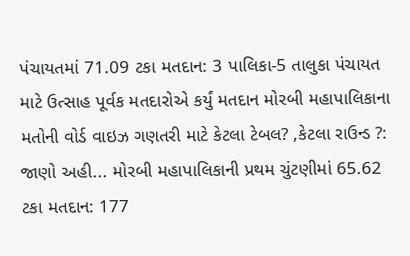પંચાયતમાં 71.09 ટકા મતદાન: 3 પાલિકા-5 તાલુકા પંચાયત માટે ઉત્સાહ પૂર્વક મતદારોએ કર્યું મતદાન મોરબી મહાપાલિકાના મતોની વોર્ડ વાઇઝ ગણતરી માટે કેટલા ટેબલ? ,કેટલા રાઉન્ડ ?: જાણો અહી... મોરબી મહાપાલિકાની પ્રથમ ચુંટણીમાં 65.62 ટકા મતદાન: 177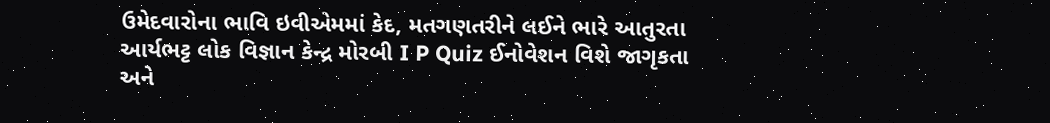ઉમેદવારોના ભાવિ ઇવીએમમાં કેદ, મતગણતરીને લઈને ભારે આતુરતા આર્યભટ્ટ લોક વિજ્ઞાન કેન્દ્ર મોરબી I P Quiz ઈનોવેશન વિશે જાગૃકતા અને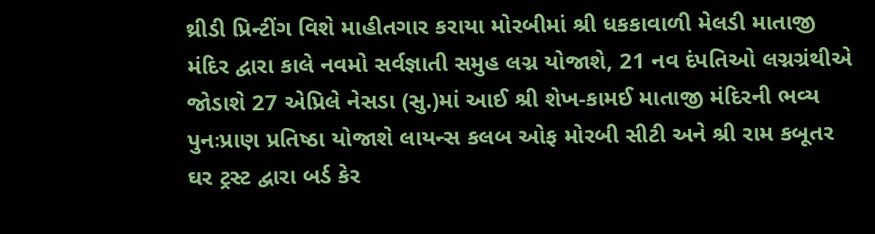થ્રીડી પ્રિન્ટીંગ વિશે માહીતગાર કરાયા મોરબીમાં શ્રી ધકકાવાળી મેલડી માતાજી મંદિર દ્વારા કાલે નવમો સર્વજ્ઞાતી સમુહ લગ્ન યોજાશે, 21 નવ દંપતિઓ લગ્નગ્રંથીએ જોડાશે 27 એપ્રિલે નેસડા (સુ.)માં આઈ શ્રી શેખ-કામઈ માતાજી મંદિરની ભવ્ય પુનઃપ્રાણ પ્રતિષ્ઠા યોજાશે લાયન્સ કલબ ઓફ મોરબી સીટી અને શ્રી રામ કબૂતર ઘર ટ્રસ્ટ દ્વારા બર્ડ કેર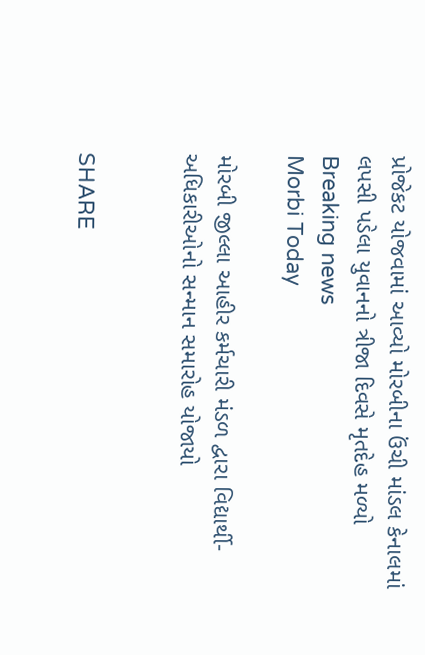પ્રોજેકટ યોજવામાં આવ્યો મોરબીના ઉંચી માંડલ કેનાલમાં લપસી પડેલા યુવાનનો ત્રીજા દિવસે મૃતદેહ મળ્યો
Breaking news
Morbi Today

મોરબી જીલ્લા આહીર કર્મચારી મંડળ દ્વારા વિદ્યાર્થી-અધિકારીઓનો સન્માન સમારોહ યોજાયો


SHARE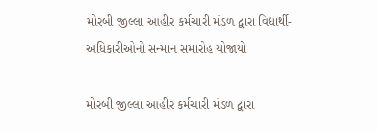મોરબી જીલ્લા આહીર કર્મચારી મંડળ દ્વારા વિદ્યાર્થી-અધિકારીઓનો સન્માન સમારોહ યોજાયો

મોરબી જીલ્લા આહીર કર્મચારી મંડળ દ્વારા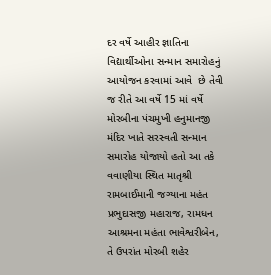દર વર્ષે આહીર જ્ઞાતિના વિદ્યાર્થીઓના સન્માન સમારોહનું આયોજન કરવામાં આવે  છે તેવી જ રીતે આ વર્ષે 15 માં વર્ષે મોરબીના પંચમુખી હનુમાનજી મંદિર ખાતે સરસ્વતી સન્માન સમારોહ યોજાયો હતો આ તકે વવાણીયા સ્થિત માતૃશ્રી રામબાઈમાની જગ્યાના મહંત પ્રભુદાસજી મહારાજ, રામધન આશ્રમના મહંતા ભાવેશ્વરીબેન, તે ઉપરાંત મોરબી શહેર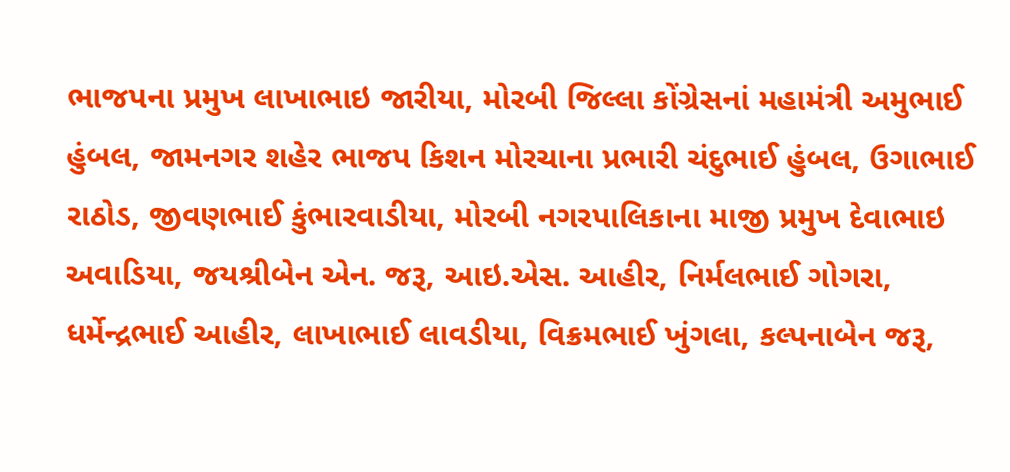ભાજપના પ્રમુખ લાખાભાઇ જારીયા, મોરબી જિલ્લા કોંગ્રેસનાં મહામંત્રી અમુભાઈ હુંબલ, જામનગર શહેર ભાજપ કિશન મોરચાના પ્રભારી ચંદુભાઈ હુંબલ, ઉગાભાઈ રાઠોડ, જીવણભાઈ કુંભારવાડીયા, મોરબી નગરપાલિકાના માજી પ્રમુખ દેવાભાઇ અવાડિયા, જયશ્રીબેન એન. જરૂ, આઇ.એસ. આહીર, નિર્મલભાઈ ગોગરા, ધર્મેન્દ્રભાઈ આહીર, લાખાભાઈ લાવડીયા, વિક્રમભાઈ ખુંગલા, કલ્પનાબેન જરૂ,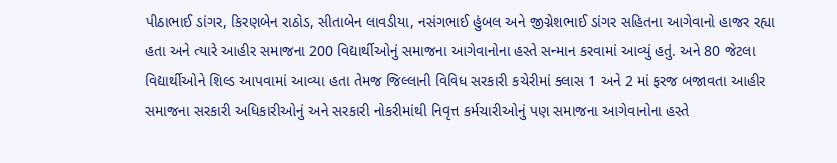પીઠાભાઈ ડાંગર, કિરણબેન રાઠોડ, સીતાબેન લાવડીયા, નસંગભાઈ હુંબલ અને જીગ્નેશભાઈ ડાંગર સહિતના આગેવાનો હાજર રહ્યા હતા અને ત્યારે આહીર સમાજના 200 વિદ્યાર્થીઓનું સમાજના આગેવાનોના હસ્તે સન્માન કરવામાં આવ્યું હતું. અને 80 જેટલા વિદ્યાર્થીઓને શિલ્ડ આપવામાં આવ્યા હતા તેમજ જિલ્લાની વિવિધ સરકારી કચેરીમાં ક્લાસ 1 અને 2 માં ફરજ બજાવતા આહીર સમાજના સરકારી અધિકારીઓનું અને સરકારી નોકરીમાંથી નિવૃત્ત કર્મચારીઓનું પણ સમાજના આગેવાનોના હસ્તે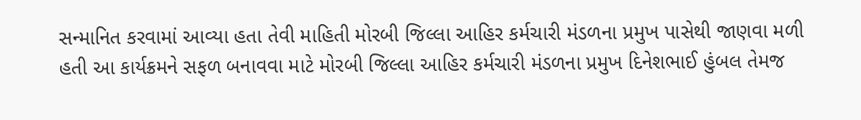સન્માનિત કરવામાં આવ્યા હતા તેવી માહિતી મોરબી જિલ્લા આહિર કર્મચારી મંડળના પ્રમુખ પાસેથી જાણવા મળી હતી આ કાર્યક્રમને સફળ બનાવવા માટે મોરબી જિલ્લા આહિર કર્મચારી મંડળના પ્રમુખ દિનેશભાઈ હુંબલ તેમજ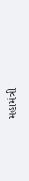મહામંત્રી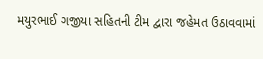મયુરભાઈ ગજીયા સહિતની ટીમ દ્વારા જહેમત ઉઠાવવામાં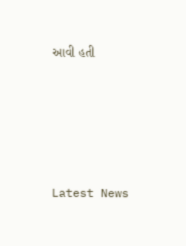આવી હતી






Latest News